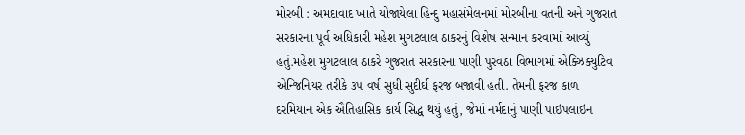મોરબી : અમદાવાદ ખાતે યોજાયેલા હિન્દુ મહાસંમેલનમાં મોરબીના વતની અને ગુજરાત સરકારના પૂર્વ અધિકારી મહેશ મુગટલાલ ઠાકરનું વિશેષ સન્માન કરવામાં આવ્યું હતું.મહેશ મુગટલાલ ઠાકરે ગુજરાત સરકારના પાણી પુરવઠા વિભાગમાં એક્ઝિક્યુટિવ એન્જિનિયર તરીકે ૩૫ વર્ષ સુધી સુદીર્ઘ ફરજ બજાવી હતી. તેમની ફરજ કાળ દરમિયાન એક ઐતિહાસિક કાર્ય સિદ્ધ થયું હતું, જેમાં નર્મદાનું પાણી પાઇપલાઇન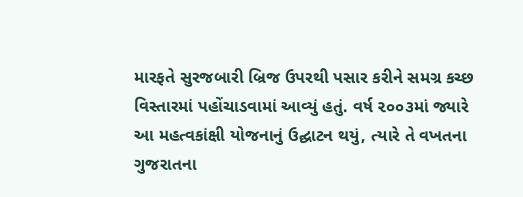મારફતે સુરજબારી બ્રિજ ઉપરથી પસાર કરીને સમગ્ર કચ્છ વિસ્તારમાં પહોંચાડવામાં આવ્યું હતું. વર્ષ ૨૦૦૩માં જ્યારે આ મહત્વકાંક્ષી યોજનાનું ઉદ્ઘાટન થયું, ત્યારે તે વખતના ગુજરાતના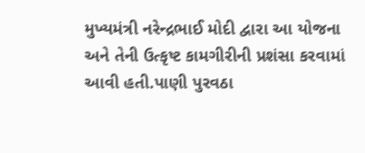મુખ્યમંત્રી નરેન્દ્રભાઈ મોદી દ્વારા આ યોજના અને તેની ઉત્કૃષ્ટ કામગીરીની પ્રશંસા કરવામાં આવી હતી.પાણી પુરવઠા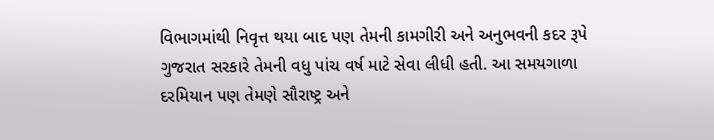વિભાગમાંથી નિવૃત્ત થયા બાદ પણ તેમની કામગીરી અને અનુભવની કદર રૂપે ગુજરાત સરકારે તેમની વધુ પાંચ વર્ષ માટે સેવા લીધી હતી. આ સમયગાળા દરમિયાન પણ તેમણે સૌરાષ્ટ્ર અને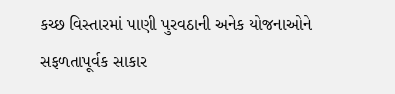કચ્છ વિસ્તારમાં પાણી પુરવઠાની અનેક યોજનાઓને સફળતાપૂર્વક સાકાર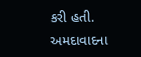કરી હતી. અમદાવાદના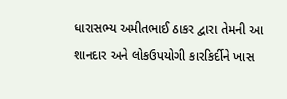ધારાસભ્ય અમીતભાઈ ઠાકર દ્વારા તેમની આ શાનદાર અને લોકઉપયોગી કારકિર્દીને ખાસ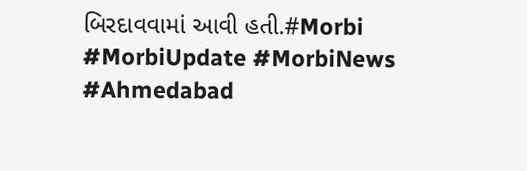બિરદાવવામાં આવી હતી.#Morbi #MorbiUpdate #MorbiNews #Ahmedabad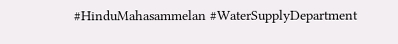#HinduMahasammelan #WaterSupplyDepartment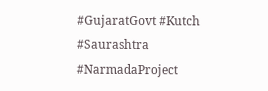#GujaratGovt #Kutch #Saurashtra #NarmadaProject